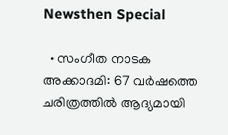Newsthen Special

  • സംഗീത നാടക അക്കാദമി: 67 വര്‍ഷത്തെ ചരിത്രത്തില്‍ ആദ്യമായി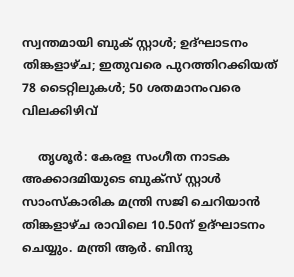സ്വന്തമായി ബുക് സ്റ്റാള്‍; ഉദ്ഘാടനം തിങ്കളാഴ്ച; ഇതുവരെ പുറത്തിറക്കിയത് 78 ടൈറ്റിലുകള്‍; 50 ശതമാനംവരെ വിലക്കിഴിവ്

    തൃശൂര്‍: കേരള സംഗീത നാടക അക്കാദമിയുടെ ബുക്‌സ് സ്റ്റാള്‍ സാംസ്‌കാരിക മന്ത്രി സജി ചെറിയാന്‍ തിങ്കളാഴ്ച രാവിലെ 10.50ന് ഉദ്ഘാടനം ചെയ്യും. മന്ത്രി ആര്‍. ബിന്ദു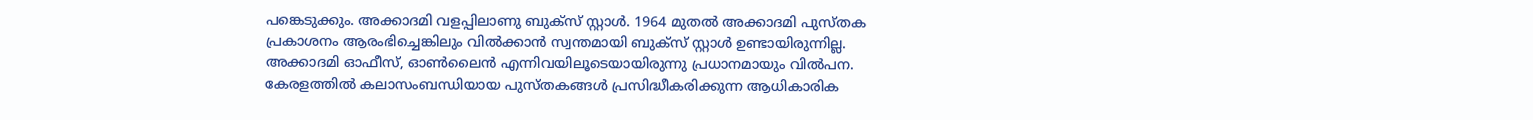പങ്കെടുക്കും. അക്കാദമി വളപ്പിലാണു ബുക്‌സ് സ്റ്റാള്‍. 1964 മുതല്‍ അക്കാദമി പുസ്തക പ്രകാശനം ആരംഭിച്ചെങ്കിലും വില്‍ക്കാന്‍ സ്വന്തമായി ബുക്‌സ് സ്റ്റാള്‍ ഉണ്ടായിരുന്നില്ല. അക്കാദമി ഓഫീസ്, ഓണ്‍ലൈന്‍ എന്നിവയിലൂടെയായിരുന്നു പ്രധാനമായും വില്‍പന. കേരളത്തില്‍ കലാസംബന്ധിയായ പുസ്തകങ്ങള്‍ പ്രസിദ്ധീകരിക്കുന്ന ആധികാരിക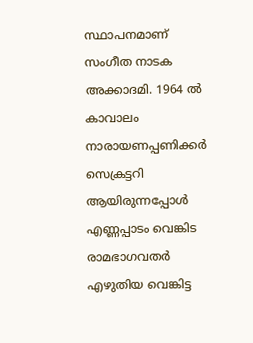സ്ഥാപനമാണ് സംഗീത നാടക അക്കാദമി. 1964 ല്‍ കാവാലം നാരായണപ്പണിക്കര്‍ സെക്രട്ടറി ആയിരുന്നപ്പോള്‍ എണ്ണപ്പാടം വെങ്കിട രാമഭാഗവതര്‍ എഴുതിയ വെങ്കിട്ട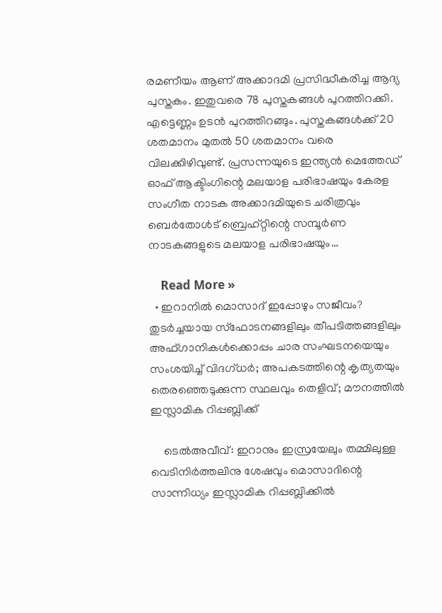രമണീയം ആണ് അക്കാദമി പ്രസിദ്ധീകരിച്ച ആദ്യ പുസ്തകം. ഇതുവരെ 78 പുസ്തകങ്ങള്‍ പുറത്തിറക്കി. എട്ടെണ്ണം ഉടന്‍ പുറത്തിറങ്ങും. പുസ്തകങ്ങള്‍ക്ക് 20 ശതമാനം മുതല്‍ 50 ശതമാനം വരെ വിലക്കിഴിവുണ്ട്. പ്രസന്നയുടെ ഇന്ത്യന്‍ മെത്തേഡ് ഓഫ് ആക്ടിംഗിന്റെ മലയാള പരിഭാഷയും കേരള സംഗീത നാടക അക്കാദമിയുടെ ചരിത്രവും ബെര്‍തോള്‍ട് ബ്രെഹ്റ്റിന്റെ സമ്പൂര്‍ണ നാടകങ്ങളുടെ മലയാള പരിഭാഷയും…

    Read More »
  • ഇറാനില്‍ മൊസാദ് ഇപ്പോഴും സജീവം? തുടര്‍ച്ചയായ സ്‌ഫോടനങ്ങളിലും തീപടിത്തങ്ങളിലും അഫ്ഗാനികള്‍ക്കൊപ്പം ചാര സംഘടനയെയും സംശയിച്ച് വിദഗ്ധര്‍; അപകടത്തിന്റെ കൃത്യതയും തെരഞ്ഞെടുക്കുന്ന സ്ഥലവും തെളിവ്; മൗനത്തില്‍ ഇസ്ലാമിക റിപ്പബ്ലിക്ക്

    ടെല്‍അവീവ്: ഇറാനും ഇസ്രയേലും തമ്മിലുള്ള വെടിനിര്‍ത്തലിനു ശേഷവും മൊസാദിന്റെ സാന്നിധ്യം ഇസ്ലാമിക റിപ്പബ്ലിക്കില്‍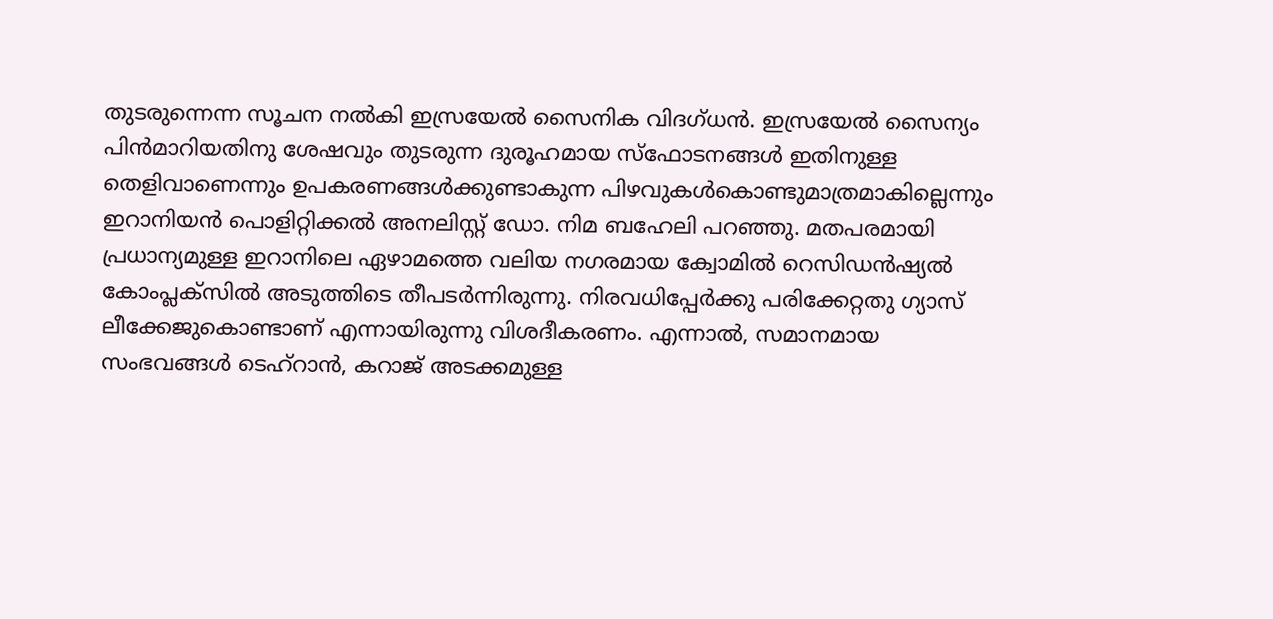തുടരുന്നെന്ന സൂചന നല്‍കി ഇസ്രയേല്‍ സൈനിക വിദഗ്ധന്‍. ഇസ്രയേല്‍ സൈന്യം പിന്‍മാറിയതിനു ശേഷവും തുടരുന്ന ദുരൂഹമായ സ്‌ഫോടനങ്ങള്‍ ഇതിനുള്ള തെളിവാണെന്നും ഉപകരണങ്ങള്‍ക്കുണ്ടാകുന്ന പിഴവുകള്‍കൊണ്ടുമാത്രമാകില്ലെന്നും ഇറാനിയന്‍ പൊളിറ്റിക്കല്‍ അനലിസ്റ്റ് ഡോ. നിമ ബഹേലി പറഞ്ഞു. മതപരമായി പ്രധാന്യമുള്ള ഇറാനിലെ ഏഴാമത്തെ വലിയ നഗരമായ ക്വോമില്‍ റെസിഡന്‍ഷ്യല്‍ കോംപ്ലക്‌സില്‍ അടുത്തിടെ തീപടര്‍ന്നിരുന്നു. നിരവധിപ്പേര്‍ക്കു പരിക്കേറ്റതു ഗ്യാസ് ലീക്കേജുകൊണ്ടാണ് എന്നായിരുന്നു വിശദീകരണം. എന്നാല്‍, സമാനമായ സംഭവങ്ങള്‍ ടെഹ്‌റാന്‍, കറാജ് അടക്കമുള്ള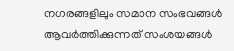നഗരങ്ങളിലും സമാന സംഭവങ്ങള്‍ ആവര്‍ത്തിക്കുന്നത് സംശയങ്ങള്‍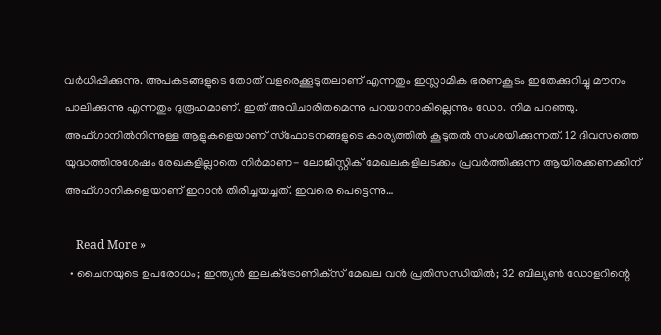വര്‍ധിപ്പിക്കുന്നു. അപകടങ്ങളുടെ തോത് വളരെക്കൂടുതലാണ് എന്നതും ഇസ്ലാമിക ഭരണകൂടം ഇതേക്കുറിച്ചു മൗനം പാലിക്കുന്നു എന്നതും ദുരൂഹമാണ്. ഇത് അവിചാരിതമെന്നു പറയാനാകില്ലെന്നും ഡോ. നിമ പറഞ്ഞു. അഫ്ഗാനില്‍നിന്നുള്ള ആളുകളെയാണ് സ്‌ഫോടനങ്ങളുടെ കാര്യത്തില്‍ കൂടുതല്‍ സംശയിക്കുന്നത്. 12 ദിവസത്തെ യുദ്ധത്തിനുശേഷം രേഖകളില്ലാതെ നിര്‍മാണ- ലോജിസ്റ്റിക് മേഖലകളിലടക്കം പ്രവര്‍ത്തിക്കുന്ന ആയിരക്കണക്കിന് അഫ്ഗാനികളെയാണ് ഇറാന്‍ തിരിച്ചയച്ചത്. ഇവരെ പെട്ടെന്നു…

    Read More »
  • ചൈനയുടെ ഉപരോധം; ഇന്ത്യന്‍ ഇലക്‌ട്രോണിക്‌സ് മേഖല വന്‍ പ്രതിസന്ധിയില്‍; 32 ബില്യണ്‍ ഡോളറിന്റെ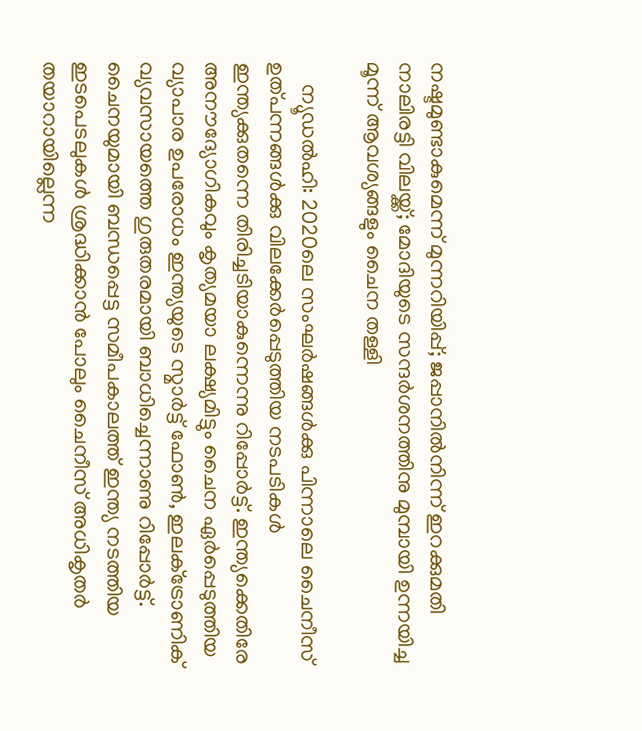നഷ്ടമുണ്ടാകുമെന്ന് മുന്നറിയിപ്പ്; ജപ്പാനില്‍നിന്ന് ഇറക്കുമതി നാലിരട്ടി വിലയ്ക്ക്; മോദിയുടെ സന്ദര്‍ശനത്തിനു മുമ്പായി ഉന്നയിച്ച മൂന്ന് ആവശ്യങ്ങളും ചൈന തള്ളി

    ന്യൂഡല്‍ഹി: 2020ലെ സംഘര്‍ഷങ്ങള്‍ക്കു പിന്നാലെ ചൈനീസ് ഉത്പന്നങ്ങള്‍ക്കു വിലക്കേര്‍പ്പെടുത്തിയ നടപടികള്‍ ഇന്ത്യക്കുതന്നെ തിരിച്ചടിയാകുന്നെന്നു റിപ്പോര്‍ട്ട്. ഇന്ത്യക്കെതിരേ അനൗദ്യോഗികവും കൃത്യമയാ ലക്ഷ്യമിട്ടും ചൈന ഏര്‍പ്പെടുത്തിയ വ്യാപാര ഉപരോധം ഇന്ത്യയുടെ സ്മാര്‍ട്ട് ഫോണ്‍, ഇലക്‌ട്രോണിക് വ്യവസായത്തെ ഗുരുതരമായി ബാധിച്ചെന്നാണു റിപ്പോര്‍ട്ട്. ചൈനയുമായി ബന്ധപ്പെട്ട സമീപകാലത്ത് ഇന്ത്യ നടത്തിയ ഇടപെടലുകള്‍ ശ്രദ്ധിക്കാന്‍ പോലും ചൈനീസ് അധികൃതര്‍ തയാറായില്ലെന്ന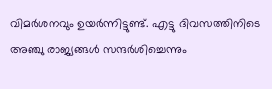വിമര്‍ശനവും ഉയര്‍ന്നിട്ടുണ്ട്. എട്ടു ദിവസത്തിനിടെ അഞ്ചു രാജ്യങ്ങള്‍ സന്ദര്‍ശിച്ചെന്നും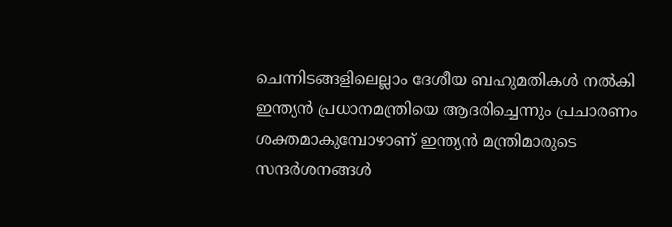ചെന്നിടങ്ങളിലെല്ലാം ദേശീയ ബഹുമതികള്‍ നല്‍കി ഇന്ത്യന്‍ പ്രധാനമന്ത്രിയെ ആദരിച്ചെന്നും പ്രചാരണം ശക്തമാകുമ്പോഴാണ് ഇന്ത്യന്‍ മന്ത്രിമാരുടെ സന്ദര്‍ശനങ്ങള്‍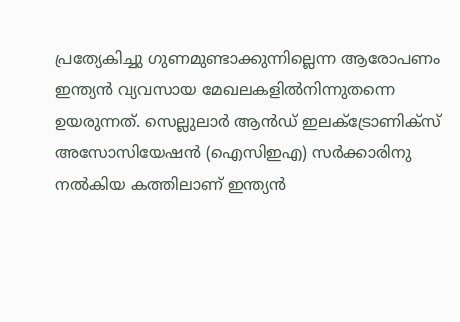പ്രത്യേകിച്ചു ഗുണമുണ്ടാക്കുന്നില്ലെന്ന ആരോപണം ഇന്ത്യന്‍ വ്യവസായ മേഖലകളില്‍നിന്നുതന്നെ ഉയരുന്നത്. സെല്ലുലാര്‍ ആന്‍ഡ് ഇലക്‌ട്രോണിക്‌സ് അസോസിയേഷന്‍ (ഐസിഇഎ) സര്‍ക്കാരിനു നല്‍കിയ കത്തിലാണ് ഇന്ത്യന്‍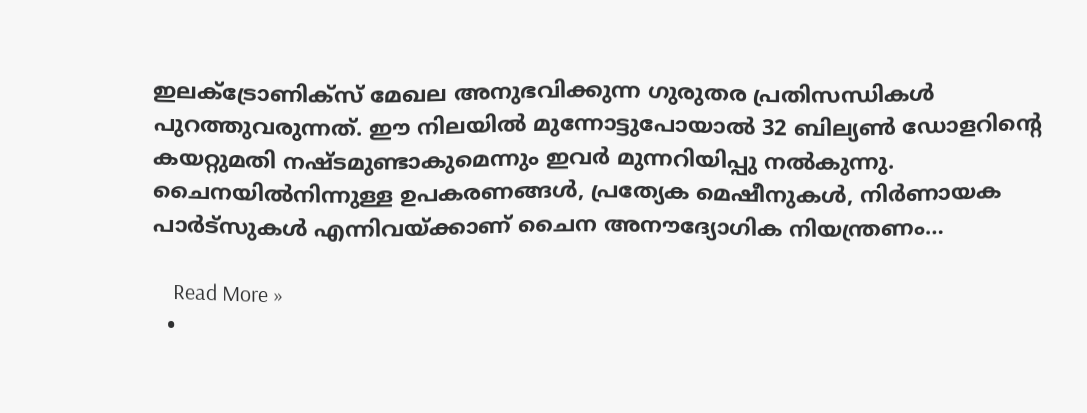ഇലക്‌ട്രോണിക്‌സ് മേഖല അനുഭവിക്കുന്ന ഗുരുതര പ്രതിസന്ധികള്‍ പുറത്തുവരുന്നത്. ഈ നിലയില്‍ മുന്നോട്ടുപോയാല്‍ 32 ബില്യണ്‍ ഡോളറിന്റെ കയറ്റുമതി നഷ്ടമുണ്ടാകുമെന്നും ഇവര്‍ മുന്നറിയിപ്പു നല്‍കുന്നു. ചൈനയില്‍നിന്നുള്ള ഉപകരണങ്ങള്‍, പ്രത്യേക മെഷീനുകള്‍, നിര്‍ണായക പാര്‍ട്‌സുകള്‍ എന്നിവയ്ക്കാണ് ചൈന അനൗദ്യോഗിക നിയന്ത്രണം…

    Read More »
  •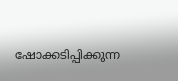ഷോക്കടിപ്പിക്കുന്ന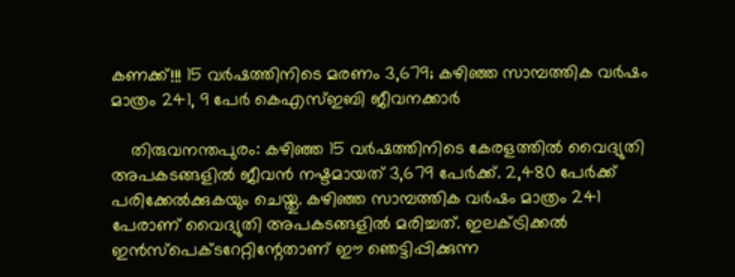കണക്ക്!!! 15 വര്‍ഷത്തിനിടെ മരണം 3,679; കഴിഞ്ഞ സാമ്പത്തിക വര്‍ഷം മാത്രം 241, 9 പേര്‍ കെഎസ്ഇബി ജീവനക്കാര്‍

    തിരുവനന്തപുരം: കഴിഞ്ഞ 15 വര്‍ഷത്തിനിടെ കേരളത്തില്‍ വൈദ്യുതി അപകടങ്ങളില്‍ ജീവന്‍ നഷ്ടമായത് 3,679 പേര്‍ക്ക്. 2,480 പേര്‍ക്ക് പരിക്കേല്‍ക്കുകയും ചെയ്തു. കഴിഞ്ഞ സാമ്പത്തിക വര്‍ഷം മാത്രം 241 പേരാണ് വൈദ്യുതി അപകടങ്ങളില്‍ മരിച്ചത്. ഇലക്ട്രിക്കല്‍ ഇന്‍സ്‌പെക്ടറേറ്റിന്റേതാണ് ഈ ഞെട്ടിപ്പിക്കുന്ന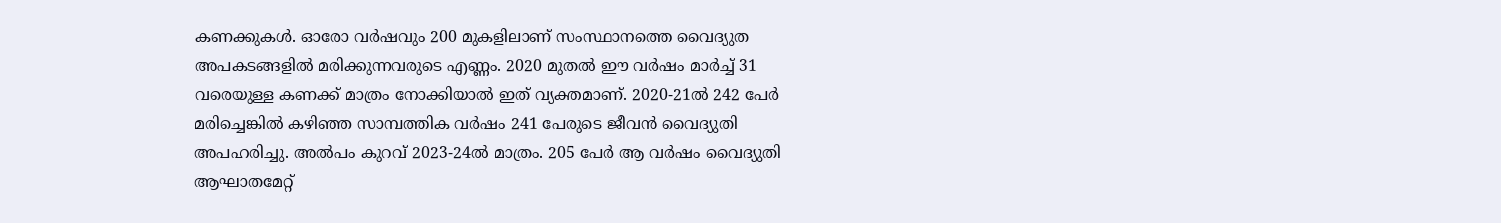കണക്കുകള്‍. ഓരോ വര്‍ഷവും 200 മുകളിലാണ് സംസ്ഥാനത്തെ വൈദ്യുത അപകടങ്ങളില്‍ മരിക്കുന്നവരുടെ എണ്ണം. 2020 മുതല്‍ ഈ വര്‍ഷം മാര്‍ച്ച് 31 വരെയുള്ള കണക്ക് മാത്രം നോക്കിയാല്‍ ഇത് വ്യക്തമാണ്. 2020-21ല്‍ 242 പേര്‍ മരിച്ചെങ്കില്‍ കഴിഞ്ഞ സാമ്പത്തിക വര്‍ഷം 241 പേരുടെ ജീവന്‍ വൈദ്യുതി അപഹരിച്ചു. അല്‍പം കുറവ് 2023-24ല്‍ മാത്രം. 205 പേര്‍ ആ വര്‍ഷം വൈദ്യുതി ആഘാതമേറ്റ്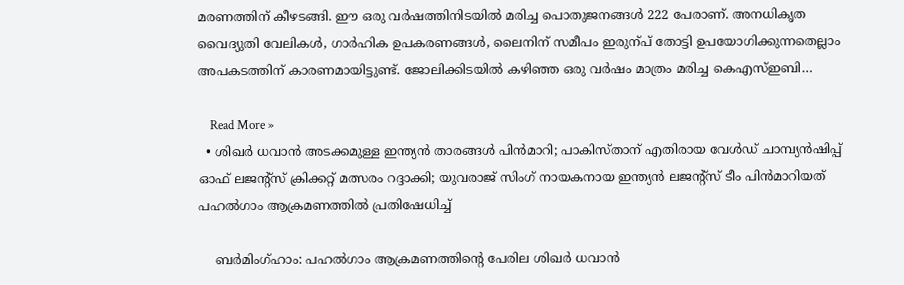മരണത്തിന് കീഴടങ്ങി. ഈ ഒരു വര്‍ഷത്തിനിടയില്‍ മരിച്ച പൊതുജനങ്ങള്‍ 222 പേരാണ്. അനധികൃത വൈദ്യുതി വേലികള്‍, ഗാര്‍ഹിക ഉപകരണങ്ങള്‍, ലൈനിന് സമീപം ഇരുന്പ് തോട്ടി ഉപയോഗിക്കുന്നതെല്ലാം അപകടത്തിന് കാരണമായിട്ടുണ്ട്. ജോലിക്കിടയില്‍ കഴിഞ്ഞ ഒരു വര്‍ഷം മാത്രം മരിച്ച കെഎസ്ഇബി…

    Read More »
  • ശിഖര്‍ ധവാന്‍ അടക്കമുള്ള ഇന്ത്യന്‍ താരങ്ങള്‍ പിന്‍മാറി; പാകിസ്താന് എതിരായ വേള്‍ഡ് ചാമ്പ്യന്‍ഷിപ്പ് ഓഫ് ലജന്റ്‌സ് ക്രിക്കറ്റ് മത്സരം റദ്ദാക്കി; യുവരാജ് സിംഗ് നായകനായ ഇന്ത്യന്‍ ലജന്റ്‌സ് ടീം പിന്‍മാറിയത് പഹല്‍ഗാം ആക്രമണത്തില്‍ പ്രതിഷേധിച്ച്

    ബര്‍മിംഗ്ഹാം: പഹല്‍ഗാം ആക്രമണത്തിന്റെ പേരില ശിഖര്‍ ധവാന്‍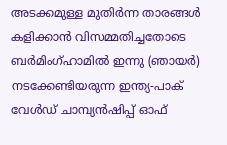അടക്കമുള്ള മുതിര്‍ന്ന താരങ്ങള്‍ കളിക്കാന്‍ വിസമ്മതിച്ചതോടെ ബര്‍മിംഗ്ഹാമില്‍ ഇന്നു (ഞായര്‍) നടക്കേണ്ടിയരുന്ന ഇന്ത്യ-പാക് വേള്‍ഡ് ചാമ്പ്യന്‍ഷിപ്പ് ഓഫ്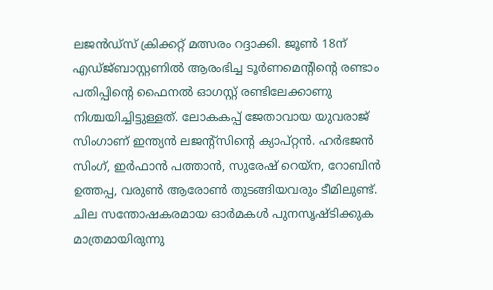ലജന്‍ഡ്‌സ് ക്രിക്കറ്റ് മത്സരം റദ്ദാക്കി. ജൂണ്‍ 18ന് എഡ്ജ്ബാസ്റ്റണില്‍ ആരംഭിച്ച ടൂര്‍ണമെന്റിന്റെ രണ്ടാം പതിപ്പിന്റെ ഫൈനല്‍ ഓഗസ്റ്റ് രണ്ടിലേക്കാണു നിശ്ചയിച്ചിട്ടുള്ളത്. ലോകകപ്പ് ജേതാവായ യുവരാജ് സിംഗാണ് ഇന്ത്യന്‍ ലജന്റ്‌സിന്റെ ക്യാപ്റ്റന്‍. ഹര്‍ഭജന്‍ സിംഗ്, ഇര്‍ഫാന്‍ പത്താന്‍, സുരേഷ് റെയ്ന, റോബിന്‍ ഉത്തപ്പ, വരുണ്‍ ആരോണ്‍ തുടങ്ങിയവരും ടീമിലുണ്ട്. ചില സന്തോഷകരമായ ഓര്‍മകള്‍ പുനസൃഷ്ടിക്കുക മാത്രമായിരുന്നു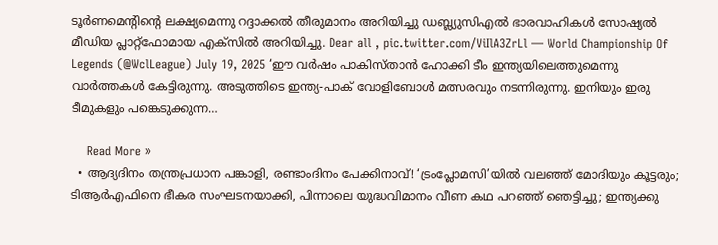ടൂര്‍ണമെന്റിന്റെ ലക്ഷ്യമെന്നു റദ്ദാക്കല്‍ തീരുമാനം അറിയിച്ചു ഡബ്ല്യുസിഎല്‍ ഭാരവാഹികള്‍ സോഷ്യല്‍ മീഡിയ പ്ലാറ്റ്‌ഫോമായ എക്‌സില്‍ അറിയിച്ചു. Dear all , pic.twitter.com/ViIlA3ZrLl — World Championship Of Legends (@WclLeague) July 19, 2025 ‘ഈ വര്‍ഷം പാകിസ്താന്‍ ഹോക്കി ടീം ഇന്ത്യയിലെത്തുമെന്നു വാര്‍ത്തകള്‍ കേട്ടിരുന്നു. അടുത്തിടെ ഇന്ത്യ-പാക് വോളിബോള്‍ മത്സരവും നടന്നിരുന്നു. ഇനിയും ഇരു ടീമുകളും പങ്കെടുക്കുന്ന…

    Read More »
  • ആദ്യദിനം തന്ത്രപ്രധാന പങ്കാളി, രണ്ടാംദിനം പേക്കിനാവ്! ‘ട്രംപ്ലോമസി’യില്‍ വലഞ്ഞ് മോദിയും കൂട്ടരും; ടിആര്‍എഫിനെ ഭീകര സംഘടനയാക്കി, പിന്നാലെ യുദ്ധവിമാനം വീണ കഥ പറഞ്ഞ് ഞെട്ടിച്ചു; ഇന്ത്യക്കു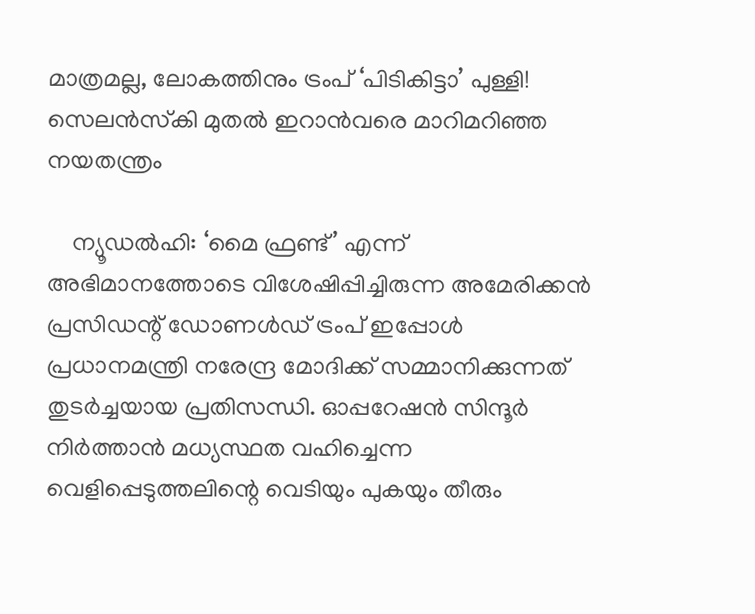മാത്രമല്ല, ലോകത്തിനും ട്രംപ് ‘പിടികിട്ടാ’ പുള്ളി! സെലന്‍സ്‌കി മുതല്‍ ഇറാന്‍വരെ മാറിമറിഞ്ഞ നയതന്ത്രം

    ന്യൂഡല്‍ഹി: ‘മൈ ഫ്രണ്ട്’ എന്ന് അഭിമാനത്തോടെ വിശേഷിപ്പിച്ചിരുന്ന അമേരിക്കന്‍ പ്രസിഡന്റ് ഡോണള്‍ഡ് ട്രംപ് ഇപ്പോള്‍ പ്രധാനമന്ത്രി നരേന്ദ്ര മോദിക്ക് സമ്മാനിക്കുന്നത് തുടര്‍ച്ചയായ പ്രതിസന്ധി. ഓപ്പറേഷന്‍ സിന്ദൂര്‍ നിര്‍ത്താന്‍ മധ്യസ്ഥത വഹിച്ചെന്ന വെളിപ്പെടുത്തലിന്റെ വെടിയും പുകയും തീരും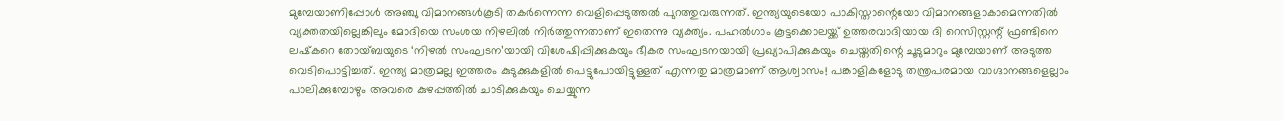മുമ്പേയാണിപ്പോള്‍ അഞ്ചു വിമാനങ്ങള്‍കൂടി തകര്‍ന്നെന്ന വെളിപ്പെടുത്തല്‍ പുറത്തുവരുന്നത്. ഇന്ത്യയുടെയോ പാകിസ്താന്റെയോ വിമാനങ്ങളാകാമെന്നതില്‍ വ്യക്തതയില്ലെങ്കിലും മോദിയെ സംശയ നിഴലില്‍ നിര്‍ത്തുന്നതാണ് ഇതെന്നു വ്യക്ത്യം. പഹല്‍ഗാം കൂട്ടക്കൊലയ്ക്ക് ഉത്തരവാദിയായ ദി റെസിസ്റ്റന്റ് ഫ്രണ്ടിനെ ലഷ്‌കറെ തോയ്ബയുടെ ‘നിഴല്‍ സംഘടന’യായി വിശേഷിപ്പിക്കുകയും ഭീകര സംഘടനയായി പ്രഖ്യാപിക്കുകയും ചെയ്തതിന്റെ ചൂടുമാറും മുമ്പേയാണ് അടുത്ത വെടിപൊട്ടിച്ചത്. ഇന്ത്യ മാത്രമല്ല ഇത്തരം കുടുക്കുകളില്‍ പെട്ടുപോയിട്ടുള്ളത് എന്നതു മാത്രമാണ് ആശ്വാസം! പങ്കാളികളോടു തന്ത്രപരമായ വാഗ്ദാനങ്ങളെല്ലാം പാലിക്കുമ്പോഴും അവരെ കുഴപ്പത്തില്‍ ചാടിക്കുകയും ചെയ്യുന്ന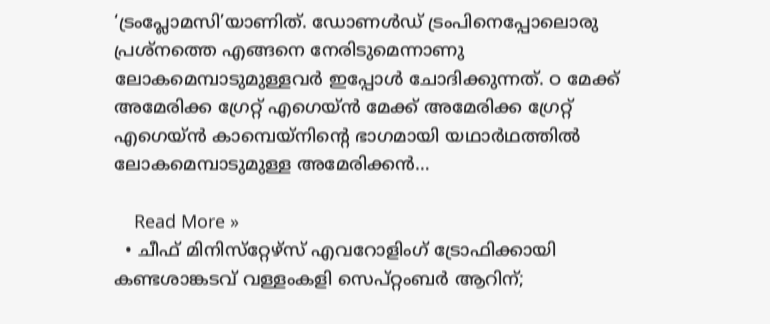‘ട്രംപ്ലോമസി’യാണിത്. ഡോണള്‍ഡ് ട്രംപിനെപ്പോലൊരു പ്രശ്‌നത്തെ എങ്ങനെ നേരിടുമെന്നാണു ലോകമെമ്പാടുമുള്ളവര്‍ ഇപ്പോള്‍ ചോദിക്കുന്നത്. ഠ മേക്ക് അമേരിക്ക ഗ്രേറ്റ് എഗെയ്ന്‍ മേക്ക് അമേരിക്ക ഗ്രേറ്റ് എഗെയ്ന്‍ കാമ്പെയ്‌നിന്റെ ഭാഗമായി യഥാര്‍ഥത്തില്‍ ലോകമെമ്പാടുമുള്ള അമേരിക്കന്‍…

    Read More »
  • ചീഫ് മിനിസ്‌റ്റേഴ്‌സ് എവറോളിംഗ് ട്രോഫിക്കായി കണ്ടശാങ്കടവ് വള്ളംകളി സെപ്റ്റംബര്‍ ആറിന്;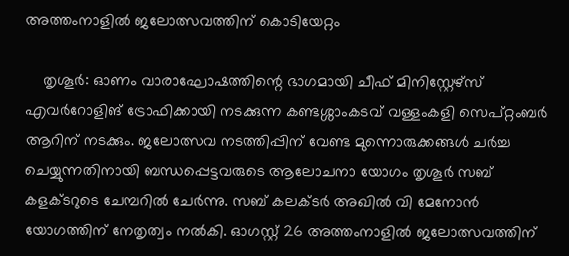അത്തംനാളില്‍ ജലോത്സവത്തിന് കൊടിയേറ്റം

    തൃശൂര്‍: ഓണം വാരാഘോഷത്തിന്റെ ഭാഗമായി ചീഫ് മിനിസ്റ്റേഴ്‌സ് എവര്‍റോളിങ് ട്രോഫിക്കായി നടക്കുന്ന കണ്ടശ്ശാംകടവ് വള്ളംകളി സെപ്റ്റംബര്‍ ആറിന് നടക്കും. ജലോത്സവ നടത്തിപ്പിന് വേണ്ട മുന്നൊരുക്കങ്ങള്‍ ചര്‍ച്ച ചെയ്യുന്നതിനായി ബന്ധപ്പെട്ടവരുടെ ആലോചനാ യോഗം തൃശൂര്‍ സബ് കളക്ടറുടെ ചേമ്പറില്‍ ചേര്‍ന്നു. സബ് കലക്ടര്‍ അഖില്‍ വി മേനോന്‍ യോഗത്തിന് നേതൃത്വം നല്‍കി. ഓഗസ്റ്റ് 26 അത്തംനാളില്‍ ജലോത്സവത്തിന്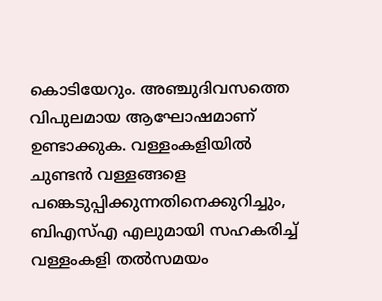കൊടിയേറും. അഞ്ചുദിവസത്തെ വിപുലമായ ആഘോഷമാണ് ഉണ്ടാക്കുക. വള്ളംകളിയില്‍ ചുണ്ടന്‍ വള്ളങ്ങളെ പങ്കെടുപ്പിക്കുന്നതിനെക്കുറിച്ചും, ബിഎസ്എ എലുമായി സഹകരിച്ച് വള്ളംകളി തല്‍സമയം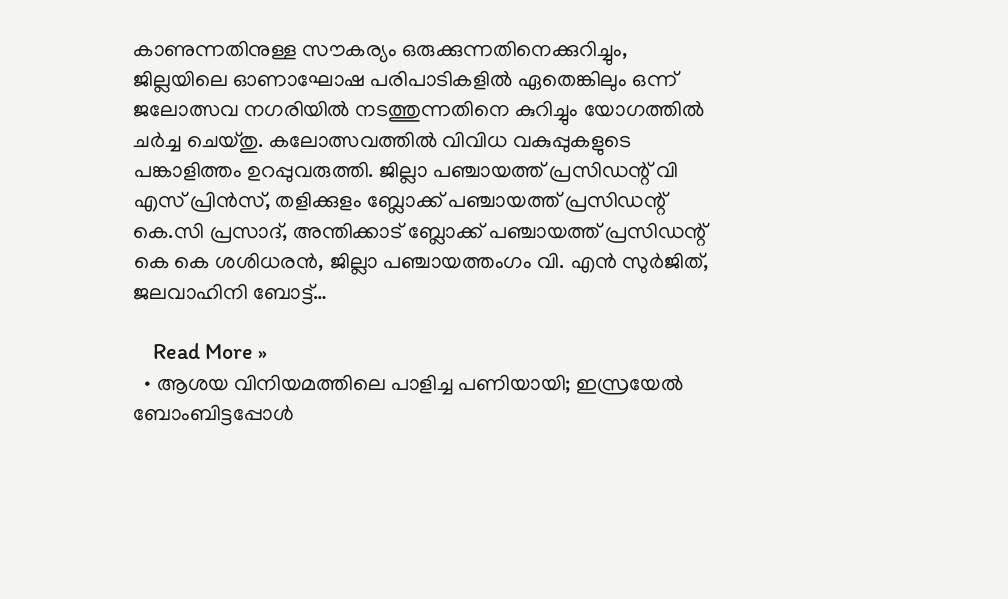കാണുന്നതിനുള്ള സൗകര്യം ഒരുക്കുന്നതിനെക്കുറിച്ചും, ജില്ലയിലെ ഓണാഘോഷ പരിപാടികളില്‍ ഏതെങ്കിലും ഒന്ന് ജലോത്സവ നഗരിയില്‍ നടത്തുന്നതിനെ കുറിച്ചും യോഗത്തില്‍ ചര്‍ച്ച ചെയ്തു. കലോത്സവത്തില്‍ വിവിധ വകുപ്പുകളുടെ പങ്കാളിത്തം ഉറപ്പുവരുത്തി. ജില്ലാ പഞ്ചായത്ത് പ്രസിഡന്റ് വി എസ് പ്രിന്‍സ്, തളിക്കുളം ബ്ലോക്ക് പഞ്ചായത്ത് പ്രസിഡന്റ് കെ.സി പ്രസാദ്, അന്തിക്കാട് ബ്ലോക്ക് പഞ്ചായത്ത് പ്രസിഡന്റ് കെ കെ ശശിധരന്‍, ജില്ലാ പഞ്ചായത്തംഗം വി. എന്‍ സുര്‍ജിത്, ജലവാഹിനി ബോട്ട്…

    Read More »
  • ആശയ വിനിയമത്തിലെ പാളിച്ച പണിയായി; ഇസ്രയേല്‍ ബോംബിട്ടപ്പോള്‍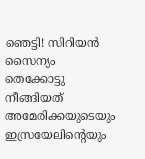ഞെട്ടി! സിറിയന്‍ സൈന്യം തെക്കോട്ടു നീങ്ങിയത് അമേരിക്കയുടെയും ഇസ്രയേലിന്റെയും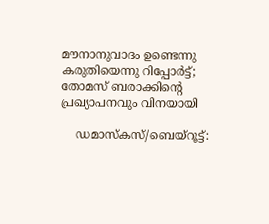മൗനാനുവാദം ഉണ്ടെന്നു കരുതിയെന്നു റിപ്പോര്‍ട്ട്; തോമസ് ബരാക്കിന്റെ പ്രഖ്യാപനവും വിനയായി

    ഡമാസ്‌കസ്/ബെയ്‌റൂട്ട്: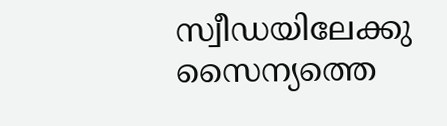സ്വീഡയിലേക്കു സൈന്യത്തെ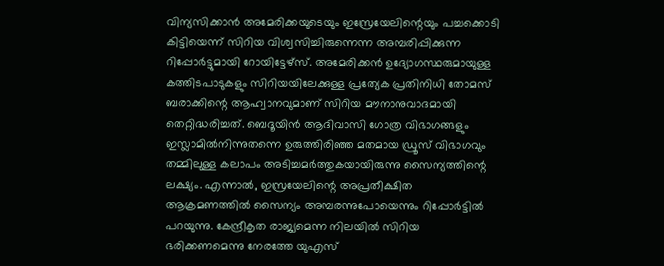വിന്യസിക്കാന്‍ അമേരിക്കയുടെയും ഇസ്രേയേലിന്റെയും പച്ചക്കൊടി കിട്ടിയെന്ന് സിറിയ വിശ്വസിച്ചിരുന്നെന്ന അമ്പരിപ്പിക്കുന്ന റിപ്പോര്‍ട്ടുമായി റോയിട്ടേഴ്‌സ്. അമേരിക്കന്‍ ഉദ്യോഗസ്ഥരുമായുള്ള കത്തിടപാടുകളും സിറിയയിലേക്കുള്ള പ്രത്യേക പ്രതിനിധി തോമസ് ബരാക്കിന്റെ ആഹ്വാനവുമാണ് സിറിയ മൗനാനുവാദമായി തെറ്റിദ്ധരിച്ചത്. ബെദൂയിന്‍ ആദിവാസി ഗോത്ര വിഭാഗങ്ങളും ഇസ്ലാമില്‍നിന്നുതന്നെ ഉരുത്തിരിഞ്ഞ മതമായ ഡ്രൂസ് വിഭാഗവും തമ്മിലുള്ള കലാപം അടിച്ചമര്‍ത്തുകയായിരുന്നു സൈന്യത്തിന്റെ ലക്ഷ്യം. എന്നാല്‍, ഇസ്രയേലിന്റെ അപ്രതീക്ഷിത ആക്രമണത്തില്‍ സൈന്യം അമ്പരന്നുപോയെന്നും റിപ്പോര്‍ട്ടില്‍ പറയുന്നു. കേന്ദ്രീകൃത രാജ്യമെന്ന നിലയില്‍ സിറിയ ഭരിക്കണമെന്നു നേരത്തേ യുഎസ്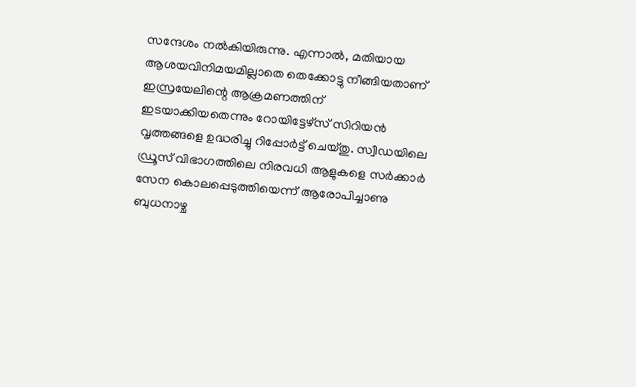സന്ദേശം നല്‍കിയിരുന്നു. എന്നാല്‍, മതിയായ ആശയവിനിമയമില്ലാതെ തെക്കോട്ടു നീങ്ങിയതാണ് ഇസ്രയേലിന്റെ ആക്രമണത്തിന് ഇടയാക്കിയതെന്നും റോയിട്ടേഴ്‌സ് സിറിയന്‍ വൃത്തങ്ങളെ ഉദ്ധരിച്ചു റിപ്പോര്‍ട്ട് ചെയ്തു. സ്വീഡയിലെ ഡ്രൂസ് വിഭാഗത്തിലെ നിരവധി ആളുകളെ സര്‍ക്കാര്‍ സേന കൊലപ്പെടുത്തിയെന്ന് ആരോപിച്ചാണു ബുധനാഴ്ച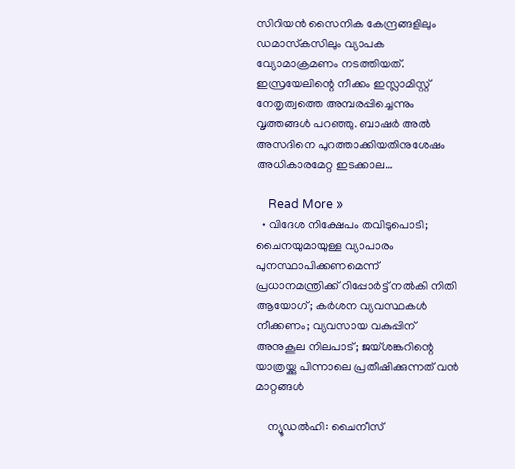സിറിയന്‍ സൈനിക കേന്ദ്രങ്ങളിലും ഡമാസ്‌കസിലും വ്യാപക വ്യോമാക്രമണം നടത്തിയത്. ഇസ്രയേലിന്റെ നീക്കം ഇസ്ലാമിസ്റ്റ് നേതൃത്വത്തെ അമ്പരപ്പിച്ചെന്നും വൃത്തങ്ങള്‍ പറഞ്ഞു. ബാഷര്‍ അല്‍ അസദിനെ പുറത്താക്കിയതിനുശേഷം അധികാരമേറ്റ ഇടക്കാല…

    Read More »
  • വിദേശ നിക്ഷേപം തവിടുപൊടി; ചൈനയുമായുള്ള വ്യാപാരം പുനസ്ഥാപിക്കണമെന്ന് പ്രധാനമന്ത്രിക്ക് റിപ്പോര്‍ട്ട് നല്‍കി നിതി ആയോഗ്; കര്‍ശന വ്യവസ്ഥകള്‍ നീക്കണം; വ്യവസായ വകുപ്പിന് അനുകൂല നിലപാട്; ജയ്ശങ്കറിന്റെ യാത്രയ്ക്കു പിന്നാലെ പ്രതീഷിക്കുന്നത് വന്‍ മാറ്റങ്ങള്‍

    ന്യൂഡല്‍ഹി: ചൈനീസ്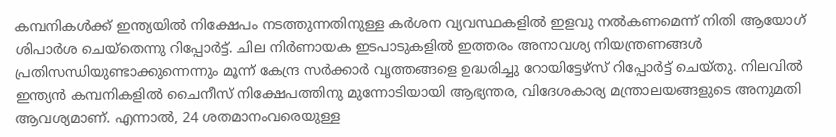കമ്പനികള്‍ക്ക് ഇന്ത്യയില്‍ നിക്ഷേപം നടത്തുന്നതിനുള്ള കര്‍ശന വ്യവസ്ഥകളില്‍ ഇളവു നല്‍കണമെന്ന് നിതി ആയോഗ് ശിപാര്‍ശ ചെയ്‌തെന്നു റിപ്പോര്‍ട്ട്. ചില നിര്‍ണായക ഇടപാടുകളില്‍ ഇത്തരം അനാവശ്യ നിയന്ത്രണങ്ങള്‍ പ്രതിസന്ധിയുണ്ടാക്കുന്നെന്നും മൂന്ന് കേന്ദ്ര സര്‍ക്കാര്‍ വൃത്തങ്ങളെ ഉദ്ധരിച്ചു റോയിട്ടേഴ്‌സ് റിപ്പോര്‍ട്ട് ചെയ്തു. നിലവില്‍ ഇന്ത്യന്‍ കമ്പനികളില്‍ ചൈനീസ് നിക്ഷേപത്തിനു മുന്നോടിയായി ആഭ്യന്തര, വിദേശകാര്യ മന്ത്രാലയങ്ങളുടെ അനുമതി ആവശ്യമാണ്. എന്നാല്‍, 24 ശതമാനംവരെയുള്ള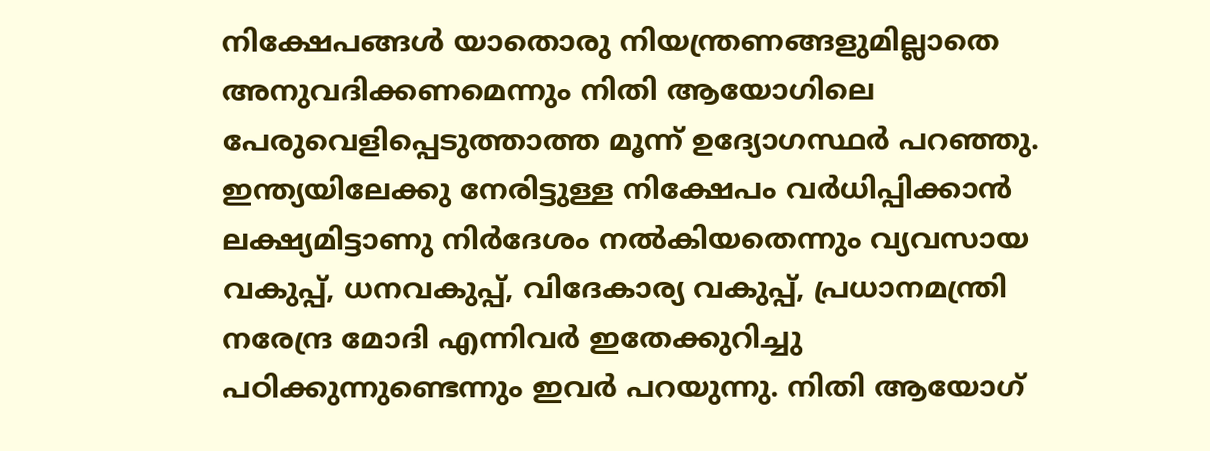നിക്ഷേപങ്ങള്‍ യാതൊരു നിയന്ത്രണങ്ങളുമില്ലാതെ അനുവദിക്കണമെന്നും നിതി ആയോഗിലെ പേരുവെളിപ്പെടുത്താത്ത മൂന്ന് ഉദ്യോഗസ്ഥര്‍ പറഞ്ഞു. ഇന്ത്യയിലേക്കു നേരിട്ടുള്ള നിക്ഷേപം വര്‍ധിപ്പിക്കാന്‍ ലക്ഷ്യമിട്ടാണു നിര്‍ദേശം നല്‍കിയതെന്നും വ്യവസായ വകുപ്പ്, ധനവകുപ്പ്, വിദേകാര്യ വകുപ്പ്, പ്രധാനമന്ത്രി നരേന്ദ്ര മോദി എന്നിവര്‍ ഇതേക്കുറിച്ചു പഠിക്കുന്നുണ്ടെന്നും ഇവര്‍ പറയുന്നു. നിതി ആയോഗ്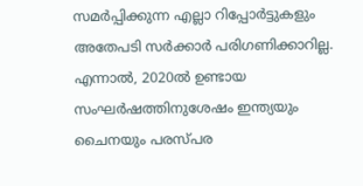സമര്‍പ്പിക്കുന്ന എല്ലാ റിപ്പോര്‍ട്ടുകളും അതേപടി സര്‍ക്കാര്‍ പരിഗണിക്കാറില്ല. എന്നാല്‍, 2020ല്‍ ഉണ്ടായ സംഘര്‍ഷത്തിനുശേഷം ഇന്ത്യയും ചൈനയും പരസ്പര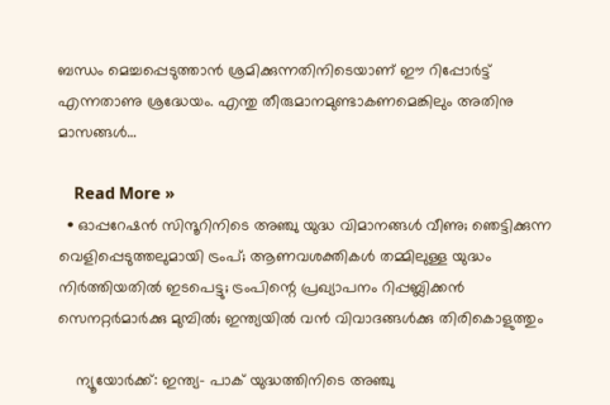ബന്ധം മെച്ചപ്പെടുത്താന്‍ ശ്രമിക്കുന്നതിനിടെയാണ് ഈ റിപ്പോര്‍ട്ട് എന്നതാണു ശ്രദ്ധേയം. എന്തു തീരുമാനമുണ്ടാകണമെങ്കിലും അതിനു മാസങ്ങള്‍…

    Read More »
  • ഓപ്പറേഷന്‍ സിന്ദൂറിനിടെ അഞ്ചു യുദ്ധ വിമാനങ്ങള്‍ വീണു; ഞെട്ടിക്കുന്ന വെളിപ്പെടുത്തലുമായി ട്രംപ്; ആണവശക്തികള്‍ തമ്മിലുള്ള യുദ്ധം നിര്‍ത്തിയതില്‍ ഇടപെട്ടു; ട്രംപിന്റെ പ്രഖ്യാപനം റിപ്പബ്ലിക്കന്‍ സെനറ്റര്‍മാര്‍ക്കു മുമ്പില്‍; ഇന്ത്യയില്‍ വന്‍ വിവാദങ്ങള്‍ക്കു തിരികൊളുത്തും

    ന്യൂയോര്‍ക്ക്: ഇന്ത്യ- പാക് യുദ്ധത്തിനിടെ അഞ്ചു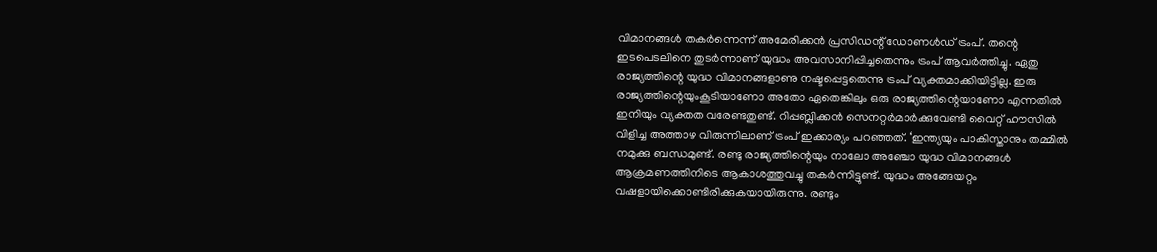വിമാനങ്ങള്‍ തകര്‍ന്നെന്ന് അമേരിക്കന്‍ പ്രസിഡന്റ് ഡോണള്‍ഡ് ട്രംപ്. തന്റെ ഇടപെടലിനെ തുടര്‍ന്നാണ് യുദ്ധം അവസാനിപ്പിച്ചതെന്നും ട്രംപ് ആവര്‍ത്തിച്ചു. ഏതു രാജ്യത്തിന്റെ യുദ്ധ വിമാനങ്ങളാണു നഷ്ടപ്പെട്ടതെന്നു ട്രംപ് വ്യക്തമാക്കിയിട്ടില്ല. ഇരു രാജ്യത്തിന്റെയുംകൂടിയാണോ അതോ ഏതെങ്കിലും ഒരു രാജ്യത്തിന്റെയാണോ എന്നതില്‍ ഇനിയും വ്യക്തത വരേണ്ടതുണ്ട്. റിപ്പബ്ലിക്കന്‍ സെനറ്റര്‍മാര്‍ക്കുവേണ്ടി വൈറ്റ് ഹൗസില്‍ വിളിച്ച അത്താഴ വിരുന്നിലാണ് ട്രംപ് ഇക്കാര്യം പറഞ്ഞത്. ‘ഇന്ത്യയും പാകിസ്താനും തമ്മില്‍ നമുക്കു ബന്ധമുണ്ട്. രണ്ടു രാജ്യത്തിന്റെയും നാലോ അഞ്ചോ യുദ്ധ വിമാനങ്ങള്‍ ആക്രമണത്തിനിടെ ആകാശത്തുവച്ചു തകര്‍ന്നിട്ടുണ്ട്. യുദ്ധം അങ്ങേയറ്റം വഷളായിക്കൊണ്ടിരിക്കുകയായിരുന്നു. രണ്ടും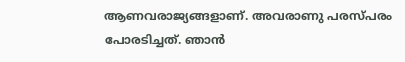ആണവരാജ്യങ്ങളാണ്. അവരാണു പരസ്പരം പോരടിച്ചത്. ഞാന്‍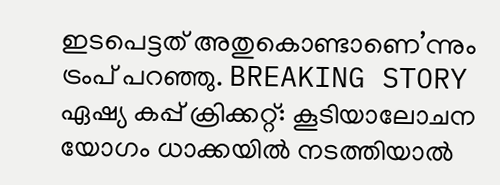ഇടപെട്ടത് അതുകൊണ്ടാണെ’ന്നും ട്രംപ് പറഞ്ഞു. BREAKING STORY   ഏഷ്യ കപ്പ് ക്രിക്കറ്റ്: കൂടിയാലോചന യോഗം ധാക്കയില്‍ നടത്തിയാല്‍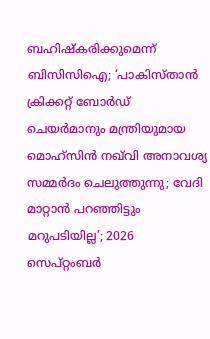ബഹിഷ്‌കരിക്കുമെന്ന് ബിസിസിഐ; ‘പാകിസ്താന്‍ ക്രിക്കറ്റ് ബോര്‍ഡ് ചെയര്‍മാനും മന്ത്രിയുമായ മൊഹ്‌സിന്‍ നഖ്‌വി അനാവശ്യ സമ്മര്‍ദം ചെലുത്തുന്നു; വേദി മാറ്റാന്‍ പറഞ്ഞിട്ടും മറുപടിയില്ല’; 2026 സെപ്റ്റംബര്‍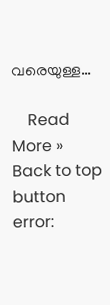വരെയുള്ള…

    Read More »
Back to top button
error: